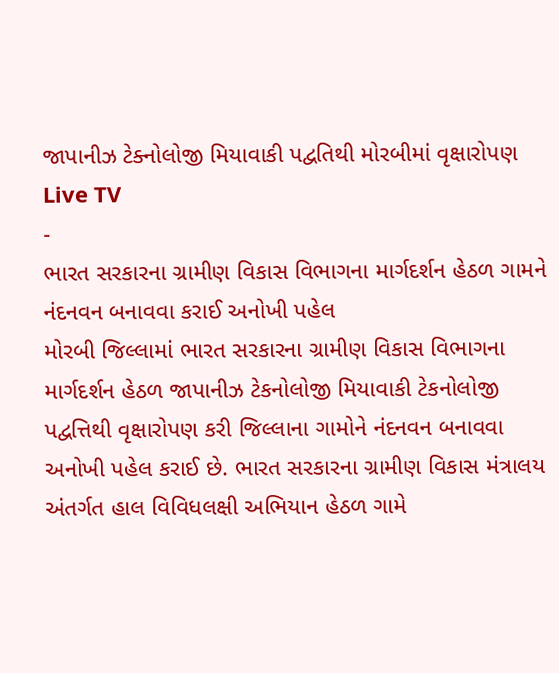જાપાનીઝ ટેક્નોલોજી મિયાવાકી પદ્વતિથી મોરબીમાં વૃક્ષારોપણ
Live TV
-
ભારત સરકારના ગ્રામીણ વિકાસ વિભાગના માર્ગદર્શન હેઠળ ગામને નંદનવન બનાવવા કરાઈ અનોખી પહેલ
મોરબી જિલ્લામાં ભારત સરકારના ગ્રામીણ વિકાસ વિભાગના માર્ગદર્શન હેઠળ જાપાનીઝ ટેકનોલોજી મિયાવાકી ટેકનોલોજી પદ્વત્તિથી વૃક્ષારોપણ કરી જિલ્લાના ગામોને નંદનવન બનાવવા અનોખી પહેલ કરાઈ છે. ભારત સરકારના ગ્રામીણ વિકાસ મંત્રાલય અંતર્ગત હાલ વિવિધલક્ષી અભિયાન હેઠળ ગામે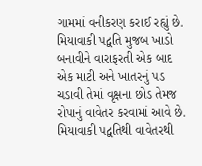ગામમાં વનીકરણ કરાઈ રહ્યું છે. મિયાવાકી પદ્વતિ મુજબ ખાડો બનાવીને વારાફરતી એક બાદ એક માટી અને ખાતરનું પડ ચડાવી તેમાં વૃક્ષના છોડ તેમજ રોપાનું વાવેતર કરવામાં આવે છે. મિયાવાકી પદ્વતિથી વાવેતરથી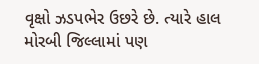વૃક્ષો ઝડપભેર ઉછરે છે. ત્યારે હાલ મોરબી જિલ્લામાં પણ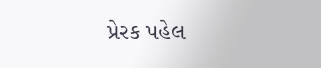પ્રેરક પહેલ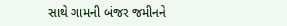સાથે ગામની બંજર જમીનને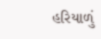હરિયાળું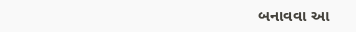બનાવવા આ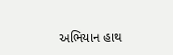અભિયાન હાથ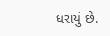ધરાયું છે.